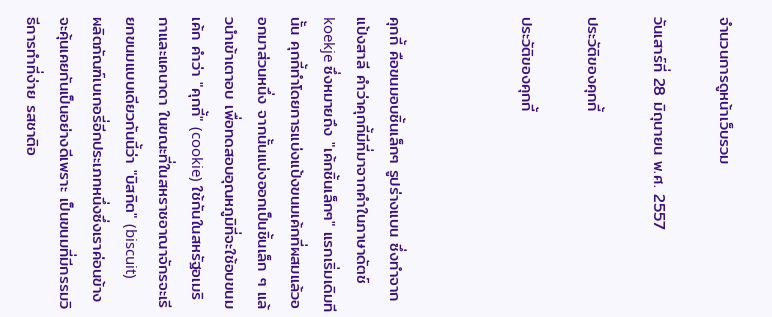จำนวนการดูหน้าเว็บรวม

วันเสาร์ที่ 28 มิถุนายน พ.ศ. 2557

ประวัติของคุกกี้

ประวัติของคุกกี้



คุกกี้ คือขนมอบชิ้นเล็กๆ รูปร่างแบน ซึ่งทำจากแป้งสาลี คำว่าคุกกี้มีที่มาจากคำในภาษาดัตช์ koekje ซึ่งหมายถึง "เค้กชิ้นเล็กๆ" แรกเริ่มเดิมทีนั้น คุกกี้ทำโดยการแบ่งแป้งขนมเค้กที่ผสมแล้วออกมาส่วนหนึ่ง จากนั้นแบ่งออกเป็นชิ้นเล็ก ๆ แล้วนำเข้าเตาอบ เพื่อทดสอบอุณหภูมิที่จะใช้อบขนมเค้ก คำว่า "คุกกี้" (cookie) ใช้กันในสหรัฐอเมริกาและแคนาดา ในขณะที่ในสหราชอาณาจักรจะเรียกขนมแบบเดียวกันนี้ว่า "บิสกิต" (biscuit)
ผลิตภัณฑ์เบเกอรี่อีกประเภทหนึ่งซึ่งเราค่อนข้างจะคุ้นเคยกันเป็นอย่างดีเพราะ เป็นขนมที่มีกรรมวิธีการทำที่ง่าย รสชาติอ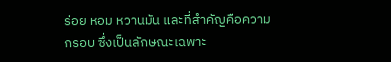ร่อย หอม หวานมัน และที่สำคัญคือความกรอบ ซึ่งเป็นลักษณะเฉพาะ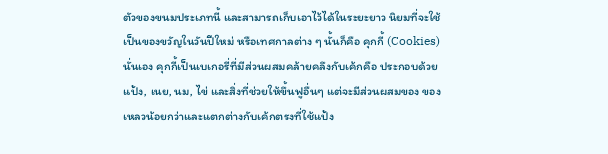ตัวของขนมประเภทนี้ และสามารถเก็บเอาไว้ได้ในระยะยาว นิยมที่จะใช้เป็นของขวัญในวันปีใหม่ หรือเทศกาลต่าง ๆ นั้นก็คือ คุกกี้ (Cookies) นั่นเอง คุกกี้เป็นเบเกอรี่ที่มีส่วนผสมคล้ายคลึงกับเค้กคือ ประกอบด้วย แป้ง, เนย, นม, ไข่ และสิ่งที่ช่วยให้ขึ้นฟูอื่นๆ แต่จะมีส่วนผสมของ ของเหลวน้อยกว่าและแตกต่างกับเค้กตรงที่ใช้แป้ง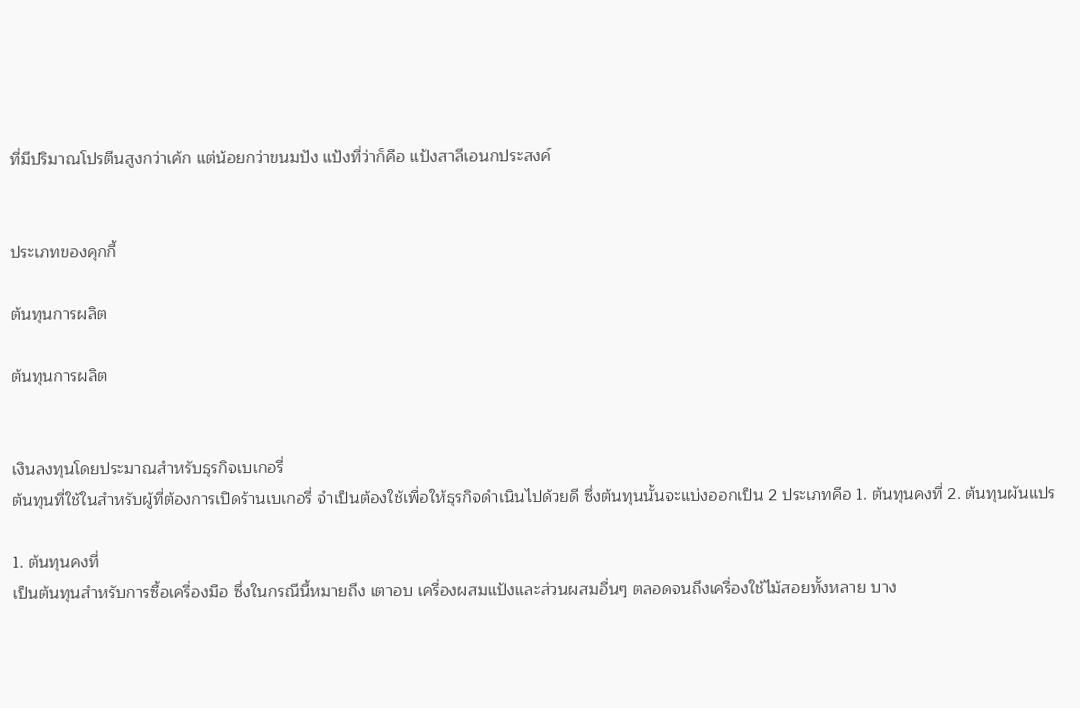ที่มีปริมาณโปรตีนสูงกว่าเค้ก แต่น้อยกว่าขนมปัง แป้งที่ว่าก็คือ แป้งสาลีเอนกประสงค์


ประเภทของคุกกี้

ต้นทุนการผลิต

ต้นทุนการผลิต


เงินลงทุนโดยประมาณสำหรับธุรกิจเบเกอรี่
ต้นทุนที่ใช้ในสำหรับผู้ที่ต้องการเปิดร้านเบเกอรี่ จำเป็นต้องใช้เพื่อให้ธุรกิจดำเนินไปด้วยดี ซึ่งต้นทุนนั้นจะแบ่งออกเป็น 2 ประเภทคือ 1. ต้นทุนคงที่ 2. ต้นทุนผันแปร

1. ต้นทุนคงที่
เป็นต้นทุนสำหรับการซื้อเครื่องมือ ซึ่งในกรณีนี้หมายถึง เตาอบ เครื่องผสมแป้งและส่วนผสมอื่นๆ ตลอดจนถึงเครื่องใช้ไม้สอยทั้งหลาย บาง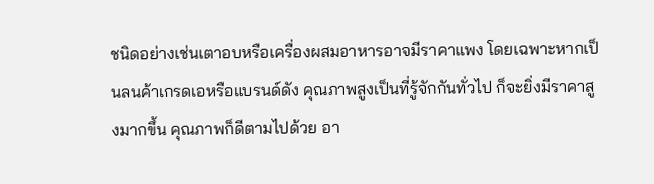ชนิดอย่างเช่นเตาอบหรือเครื่องผสมอาหารอาจมีราคาแพง โดยเฉพาะหากเป็นลนค้าเกรดเอหรือแบรนด์ดัง คุณภาพสูงเป็นที่รู้จักกันทั่วไป ก็จะยิ่งมีราคาสูงมากขึ้น คุณภาพก็ดีตามไปด้วย อา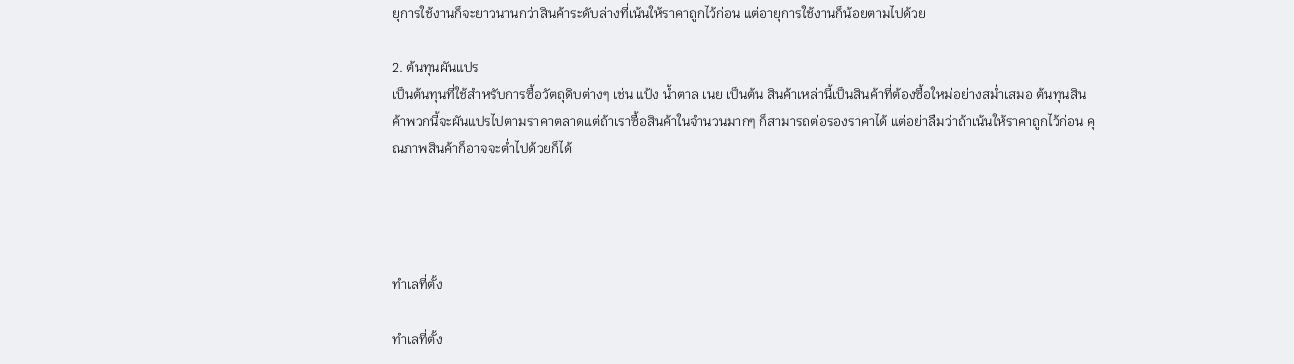ยุการใช้งานก็จะยาวนานกว่าสินค้าระดับล่างที่เน้นให้ราคาถูกไว้ก่อน แต่อายุการใช้งานก็น้อยตามไปด้วย

2. ต้นทุนผันแปร
เป็นต้นทุนที่ใช้สำหรับการซื้อวัตถุดิบต่างๆ เช่น แป้ง น้ำตาล เนย เป็นต้น สินค้าเหล่านี้เป็นสินค้าที่ต้องซื้อใหม่อย่างสม่ำเสมอ ต้นทุนสินค้าพวกนี้จะผันแปรไปตามราคาตลาดแต่ถ้าเราซื้อสินค้าในจำนวนมากๆ ก็สามารถต่อรองราคาได้ แต่อย่าลืมว่าถ้าเน้นให้ราคาถูกไว้ก่อน คุณภาพสินค้าก็อาจจะต่ำไปด้วยก็ได้




ทำเลที่ตั้ง

ทำเลที่ตั้ง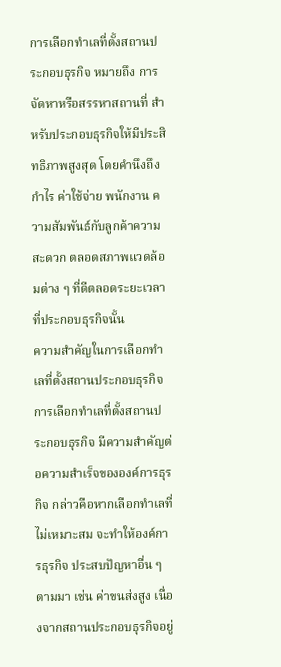การเลือกทำเลที่ตั้งสถานประกอบธุรกิจ หมายถึง การจัดหาหรือสรรหาสถานที่ สำหรับประกอบธุรกิจให้มีประสิทธิภาพสูงสุด โดยคำนึงถึง กำไร ค่าใช้จ่าย พนักงาน ความสัมพันธ์กับลูกค้าความสะดวก ตลอดสภาพแวดล้อมต่าง ๆ ที่ดีตลอดระยะเวลาที่ประกอบธุรกิจนั้น
ความสำคัญในการเลือกทำเลที่ตั้งสถานประกอบธุรกิจ
การเลือกทำเลที่ตั้งสถานประกอบธุรกิจ มีความสำคัญต่อความสำเร็จขององค์การธุรกิจ กล่าวคือหากเลือกทำเลที่ไม่เหมาะสม จะทำให้องค์การธุรกิจ ประสบปัญหาอื่น ๆ ตามมา เช่น ค่าขนส่งสูง เนื่องจากสถานประกอบธุรกิจอยู่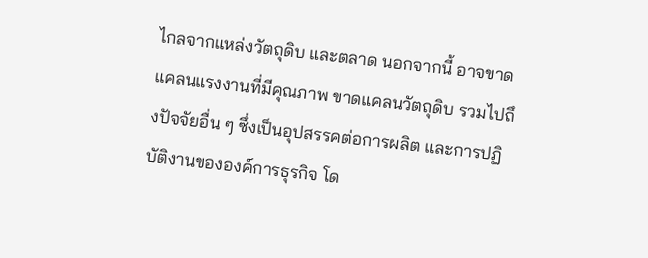ไกลจากแหล่งวัตถุดิบ และตลาด นอกจากนี้ อาจขาดแคลนแรงงานที่มีคุณภาพ ขาดแคลนวัตถุดิบ รวมไปถึงปัจจัยอื่น ๆ ซึ่งเป็นอุปสรรคต่อการผลิต และการปฏิบัติงานขององค์การธุรกิจ โด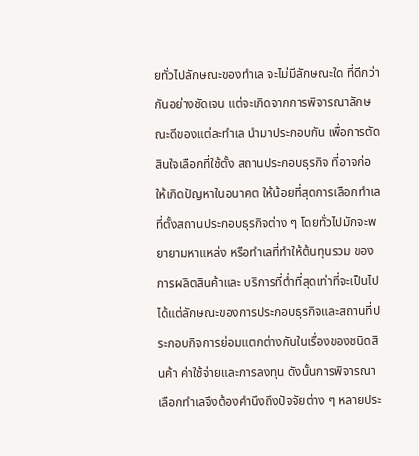ยทั่วไปลักษณะของทำเล จะไม่มีลักษณะใด ที่ดีกว่ากันอย่างชัดเจน แต่จะเกิดจากการพิจารณาลักษณะดีของแต่ละทำเล นำมาประกอบกัน เพื่อการตัดสินใจเลือกที่ใช้ตั้ง สถานประกอบธุรกิจ ที่อาจก่อให้เกิดปัญหาในอนาคต ให้น้อยที่สุดการเลือกทำเลที่ตั้งสถานประกอบธุรกิจต่าง ๆ โดยทั่วไปมักจะพยายามหาแหล่ง หรือทำเลที่ทำให้ต้นทุนรวม ของการผลิตสินค้าและ บริการที่ต่ำที่สุดเท่าที่จะเป็นไปได้แต่ลักษณะของการประกอบธุรกิจและสถานที่ประกอบกิจการย่อมแตกต่างกันในเรื่องของชนิดสินค้า ค่าใช้จ่ายและการลงทุน ดังนั้นการพิจารณาเลือกทำเลจึงต้องคำนึงถึงปัจจัยต่าง ๆ หลายประ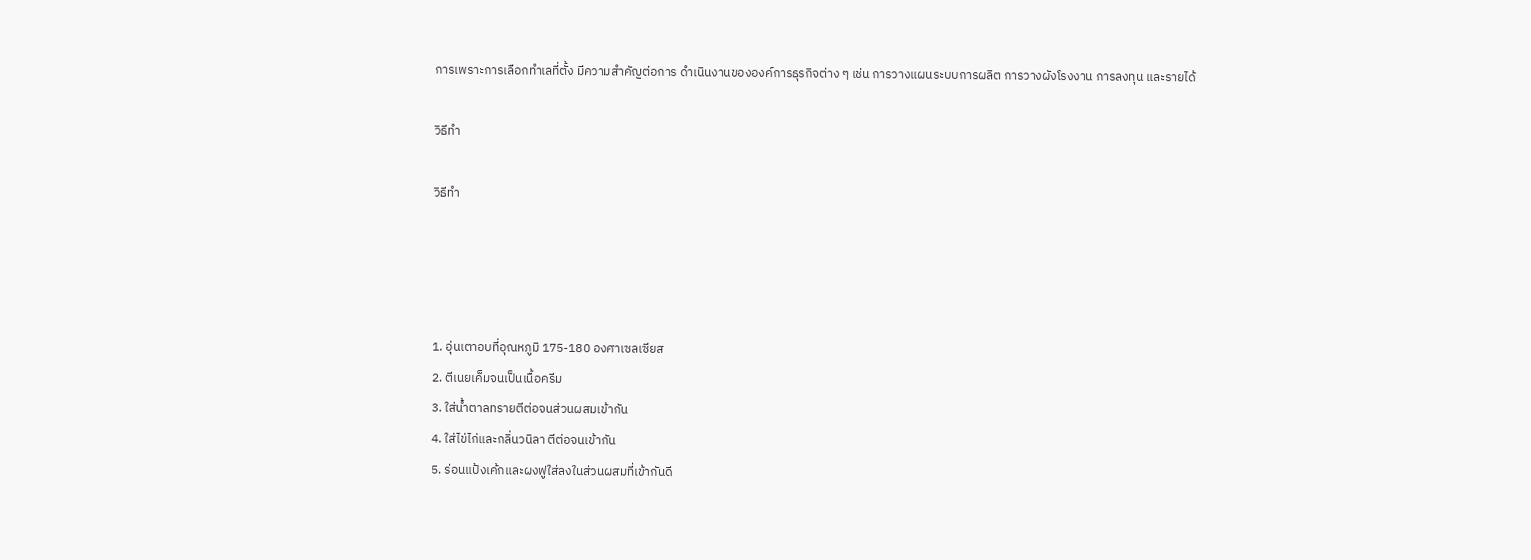การเพราะการเลือกทำเลที่ตั้ง มีความสำคัญต่อการ ดำเนินงานขององค์การธุรกิจต่าง ๆ เช่น การวางแผนระบบการผลิต การวางผังโรงงาน การลงทุน และรายได้

วิธีทำ

วิธีทำ




1. อุ่นเตาอบที่อุณหภูมิ 175-180 องศาเซลเซียส
2. ตีเนยเค็มจนเป็นเนื้อครีม
3. ใส่น้ำตาลทรายตีต่อจนส่วนผสมเข้ากัน
4. ใส่ไข่ไก่และกลิ่นวนิลา ตีต่อจนเข้ากัน
5. ร่อนแป้งเค้กและผงฟูใส่ลงในส่วนผสมที่เข้ากันดี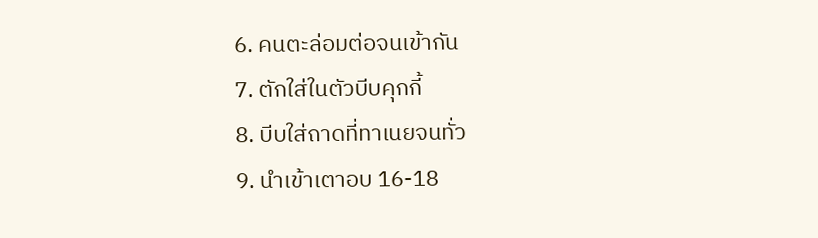6. คนตะล่อมต่อจนเข้ากัน
7. ตักใส่ในตัวบีบคุกกี้
8. บีบใส่ถาดที่ทาเนยจนทั่ว
9. นำเข้าเตาอบ 16-18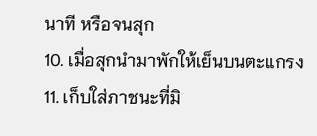นาที หรือจนสุก
10. เมื่อสุกนำมาพักให้เย็นบนตะแกรง
11. เก็บใส่ภาชนะที่มิ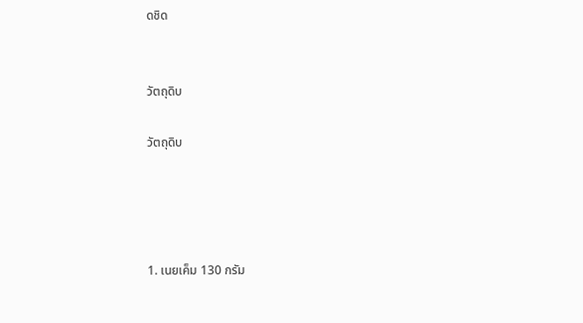ดชิด


วัตถุดิบ

วัตถุดิบ




1. เนยเค็ม 130 กรัม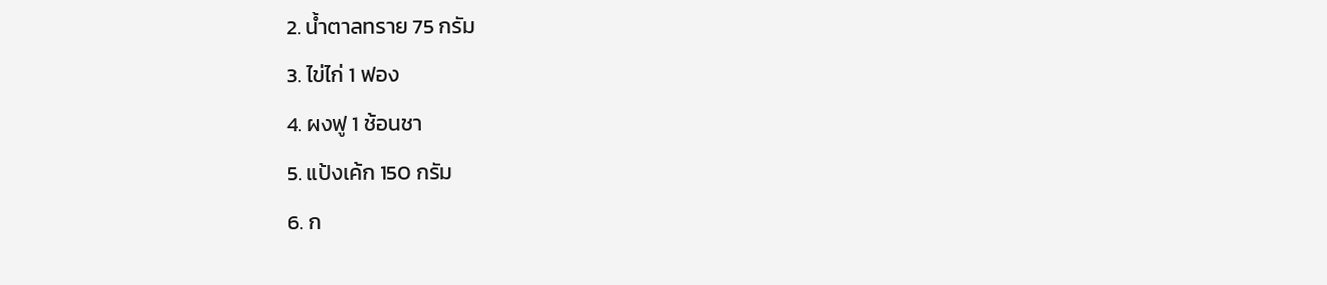2. น้ำตาลทราย 75 กรัม
3. ไข่ไก่ 1 ฟอง
4. ผงฟู 1 ช้อนชา
5. แป้งเค้ก 150 กรัม
6. ก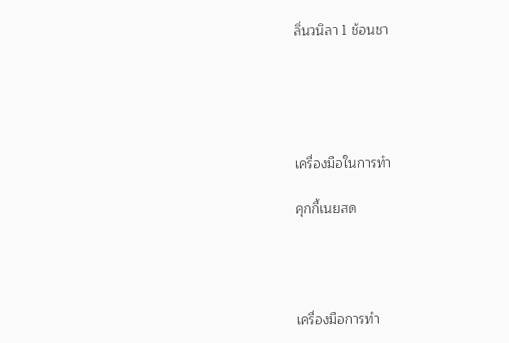ลิ่นวนิลา 1 ช้อนชา





เครื่องมือในการทำ

คุกกี้เนยสด




เครื่องมือการทำ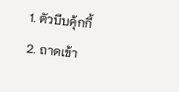1. ตัวบีบคุ้กกี้
2. ถาดเข้า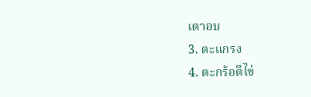เตาอบ
3. ตะแกรง
4. ตะกร้อตีไข่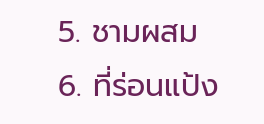5. ชามผสม
6. ที่ร่อนแป้ง